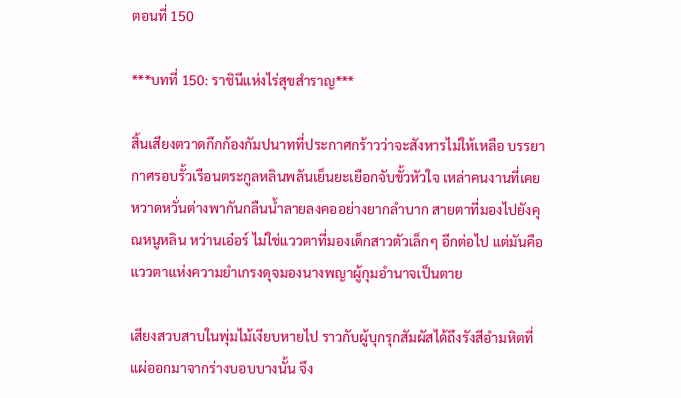ตอนที่ 150

***บทที่ 150: ราชินีแห่งไร่สุขสำราญ***

สิ้นเสียงตวาดกึกก้องกัมปนาทที่ประกาศกร้าวว่าจะสังหารไม่ให้เหลือ บรรยากาศรอบรั้วเรือนตระกูลหลินพลันเย็นยะเยือกจับขั้วหัวใจ เหล่าคนงานที่เคยหวาดหวั่นต่างพากันกลืนน้ำลายลงคออย่างยากลำบาก สายตาที่มองไปยังคุณหนูหลิน หว่านเอ๋อร์ ไม่ใช่แววตาที่มองเด็กสาวตัวเล็กๆ อีกต่อไป แต่มันคือแววตาแห่งความยำเกรงดุจมองนางพญาผู้กุมอำนาจเป็นตาย

เสียงสวบสาบในพุ่มไม้เงียบหายไป ราวกับผู้บุกรุกสัมผัสได้ถึงรังสีอำมหิตที่แผ่ออกมาจากร่างบอบบางนั้น จึง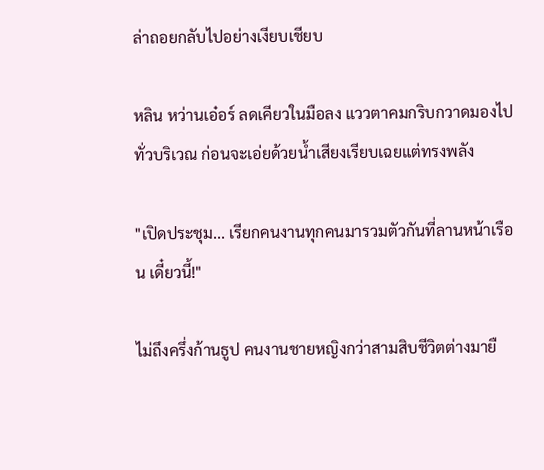ล่าถอยกลับไปอย่างเงียบเชียบ

หลิน หว่านเอ๋อร์ ลดเคียวในมือลง แววตาคมกริบกวาดมองไปทั่วบริเวณ ก่อนจะเอ่ยด้วยน้ำเสียงเรียบเฉยแต่ทรงพลัง

"เปิดประชุม... เรียกคนงานทุกคนมารวมตัวกันที่ลานหน้าเรือน เดี๋ยวนี้!"

ไม่ถึงครึ่งก้านธูป คนงานชายหญิงกว่าสามสิบชีวิตต่างมายื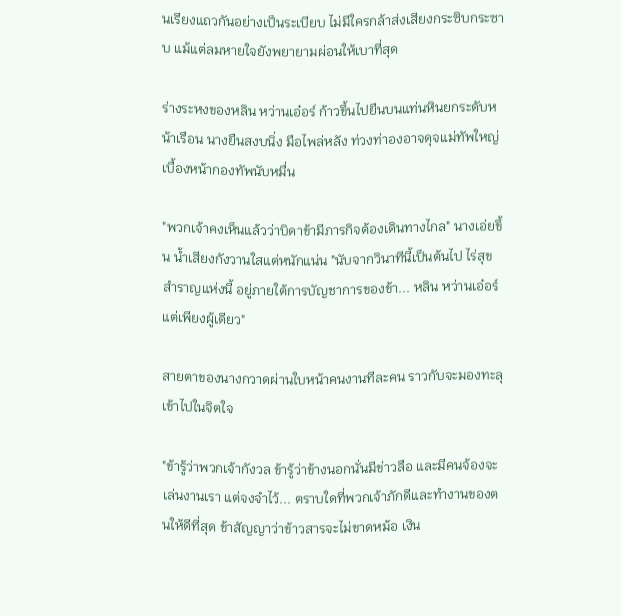นเรียงแถวกันอย่างเป็นระเบียบ ไม่มีใครกล้าส่งเสียงกระซิบกระซาบ แม้แต่ลมหายใจยังพยายามผ่อนให้เบาที่สุด

ร่างระหงของหลิน หว่านเอ๋อร์ ก้าวขึ้นไปยืนบนแท่นหินยกระดับหน้าเรือน นางยืนสงบนิ่ง มือไพล่หลัง ท่วงท่าองอาจดุจแม่ทัพใหญ่เบื้องหน้ากองทัพนับหมื่น

"พวกเจ้าคงเห็นแล้วว่าบิดาข้ามีภารกิจต้องเดินทางไกล" นางเอ่ยขึ้น น้ำเสียงกังวานใสแต่หนักแน่น "นับจากวินาทีนี้เป็นต้นไป ไร่สุขสำราญแห่งนี้ อยู่ภายใต้การบัญชาการของข้า... หลิน หว่านเอ๋อร์ แต่เพียงผู้เดียว"

สายตาของนางกวาดผ่านใบหน้าคนงานทีละคน ราวกับจะมองทะลุเข้าไปในจิตใจ

"ข้ารู้ว่าพวกเจ้ากังวล ข้ารู้ว่าข้างนอกนั่นมีข่าวลือ และมีคนจ้องจะเล่นงานเรา แต่จงจำไว้... ตราบใดที่พวกเจ้าภักดีและทำงานของตนให้ดีที่สุด ข้าสัญญาว่าข้าวสารจะไม่ขาดหม้อ เงิน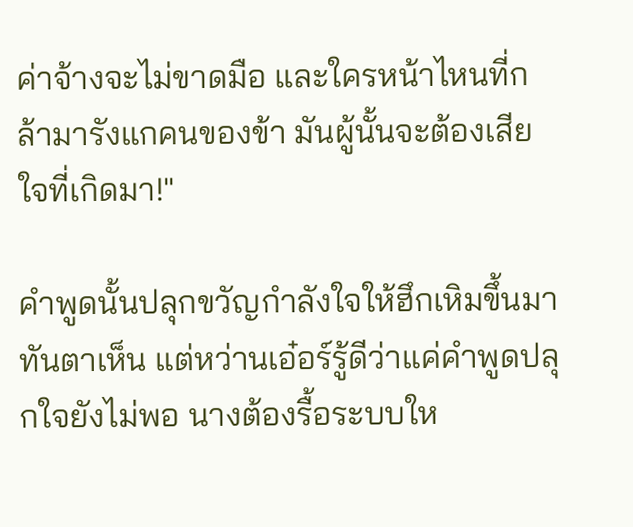ค่าจ้างจะไม่ขาดมือ และใครหน้าไหนที่กล้ามารังแกคนของข้า มันผู้นั้นจะต้องเสียใจที่เกิดมา!"

คำพูดนั้นปลุกขวัญกำลังใจให้ฮึกเหิมขึ้นมาทันตาเห็น แต่หว่านเอ๋อร์รู้ดีว่าแค่คำพูดปลุกใจยังไม่พอ นางต้องรื้อระบบให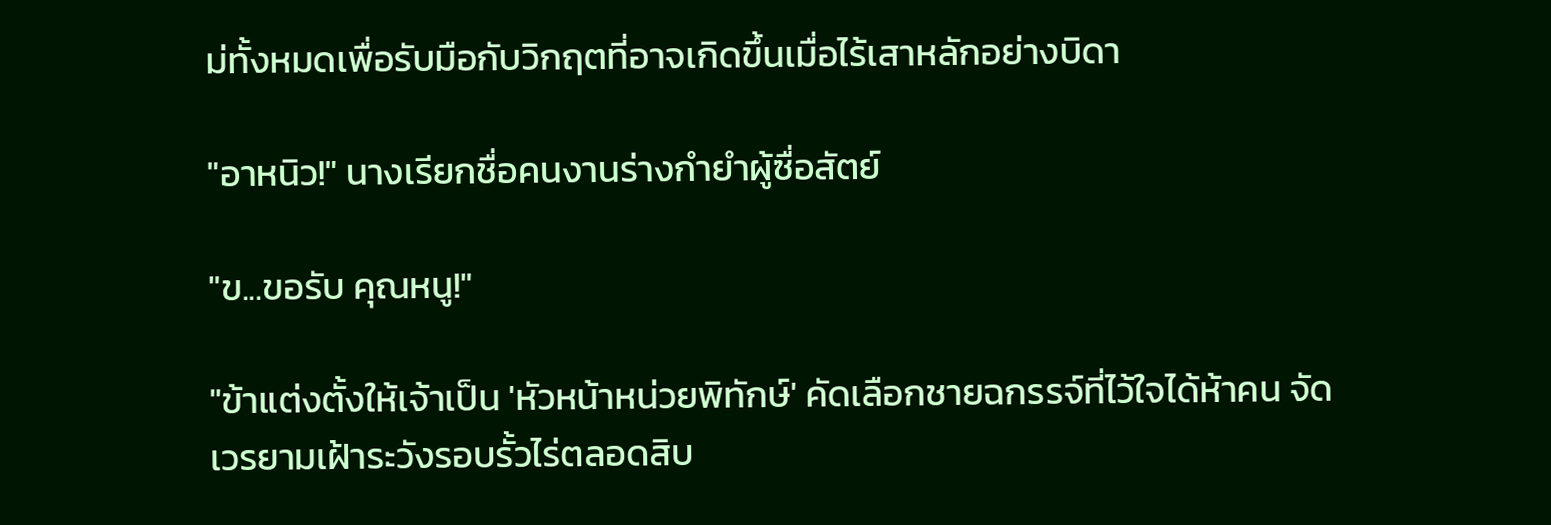ม่ทั้งหมดเพื่อรับมือกับวิกฤตที่อาจเกิดขึ้นเมื่อไร้เสาหลักอย่างบิดา

"อาหนิว!" นางเรียกชื่อคนงานร่างกำยำผู้ซื่อสัตย์

"ข...ขอรับ คุณหนู!"

"ข้าแต่งตั้งให้เจ้าเป็น 'หัวหน้าหน่วยพิทักษ์' คัดเลือกชายฉกรรจ์ที่ไว้ใจได้ห้าคน จัดเวรยามเฝ้าระวังรอบรั้วไร่ตลอดสิบ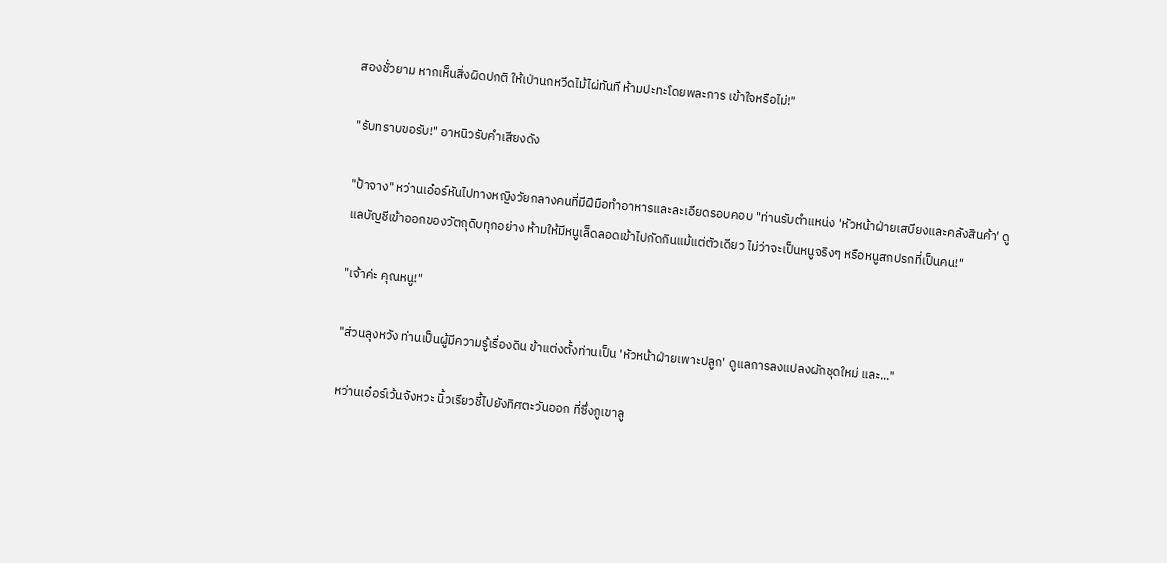สองชั่วยาม หากเห็นสิ่งผิดปกติ ให้เป่านกหวีดไม้ไผ่ทันที ห้ามปะทะโดยพละการ เข้าใจหรือไม่!"

"รับทราบขอรับ!" อาหนิวรับคำเสียงดัง

"ป้าจาง" หว่านเอ๋อร์หันไปทางหญิงวัยกลางคนที่มีฝีมือทำอาหารและละเอียดรอบคอบ "ท่านรับตำแหน่ง 'หัวหน้าฝ่ายเสบียงและคลังสินค้า' ดูแลบัญชีเข้าออกของวัตถุดิบทุกอย่าง ห้ามให้มีหนูเล็ดลอดเข้าไปกัดกินแม้แต่ตัวเดียว ไม่ว่าจะเป็นหนูจริงๆ หรือหนูสกปรกที่เป็นคน!"

"เจ้าค่ะ คุณหนู!"

"ส่วนลุงหวัง ท่านเป็นผู้มีความรู้เรื่องดิน ข้าแต่งตั้งท่านเป็น 'หัวหน้าฝ่ายเพาะปลูก' ดูแลการลงแปลงผักชุดใหม่ และ..."

หว่านเอ๋อร์เว้นจังหวะ นิ้วเรียวชี้ไปยังทิศตะวันออก ที่ซึ่งภูเขาลู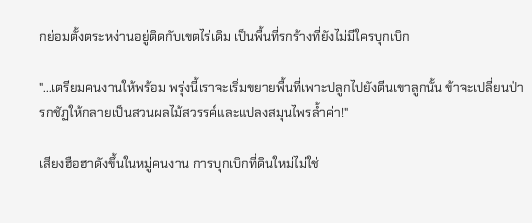กย่อมตั้งตระหง่านอยู่ติดกับเขตไร่เดิม เป็นพื้นที่รกร้างที่ยังไม่มีใครบุกเบิก

"...เตรียมคนงานให้พร้อม พรุ่งนี้เราจะเริ่มขยายพื้นที่เพาะปลูกไปยังตีนเขาลูกนั้น ข้าจะเปลี่ยนป่ารกชัฏให้กลายเป็นสวนผลไม้สวรรค์และแปลงสมุนไพรล้ำค่า!"

เสียงฮือฮาดังขึ้นในหมู่คนงาน การบุกเบิกที่ดินใหม่ไม่ใช่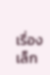เรื่องเล็ก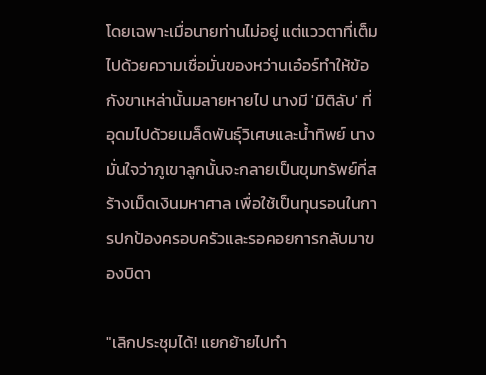โดยเฉพาะเมื่อนายท่านไม่อยู่ แต่แววตาที่เต็มไปด้วยความเชื่อมั่นของหว่านเอ๋อร์ทำให้ข้อกังขาเหล่านั้นมลายหายไป นางมี 'มิติลับ' ที่อุดมไปด้วยเมล็ดพันธุ์วิเศษและน้ำทิพย์ นางมั่นใจว่าภูเขาลูกนั้นจะกลายเป็นขุมทรัพย์ที่สร้างเม็ดเงินมหาศาล เพื่อใช้เป็นทุนรอนในการปกป้องครอบครัวและรอคอยการกลับมาของบิดา

"เลิกประชุมได้! แยกย้ายไปทำ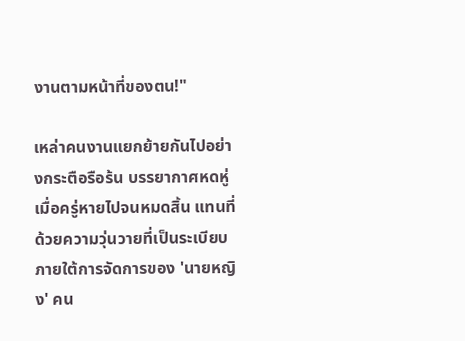งานตามหน้าที่ของตน!"

เหล่าคนงานแยกย้ายกันไปอย่างกระตือรือร้น บรรยากาศหดหู่เมื่อครู่หายไปจนหมดสิ้น แทนที่ด้วยความวุ่นวายที่เป็นระเบียบภายใต้การจัดการของ 'นายหญิง' คน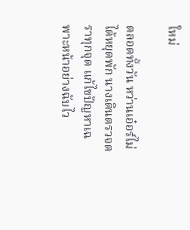ใหม่

ตลอดทั้งวัน หว่านเอ๋อร์ไม่ได้หยุดพัก นางเดินตรวจตราทุกจุด แก้ไขปัญหาเฉพาะหน้าอย่างฉับไว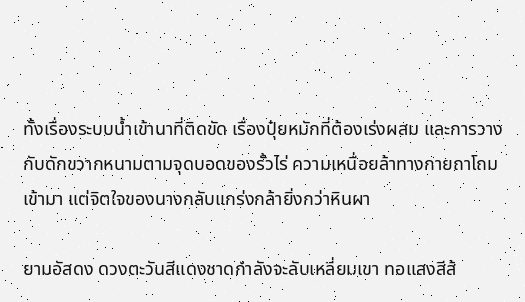ทั้งเรื่องระบบน้ำเข้านาที่ติดขัด เรื่องปุ๋ยหมักที่ต้องเร่งผสม และการวางกับดักขวากหนามตามจุดบอดของรั้วไร่ ความเหนื่อยล้าทางกายถาโถมเข้ามา แต่จิตใจของนางกลับแกร่งกล้ายิ่งกว่าหินผา

ยามอัสดง ดวงตะวันสีแดงชาดกำลังจะลับเหลี่ยมเขา ทอแสงสีส้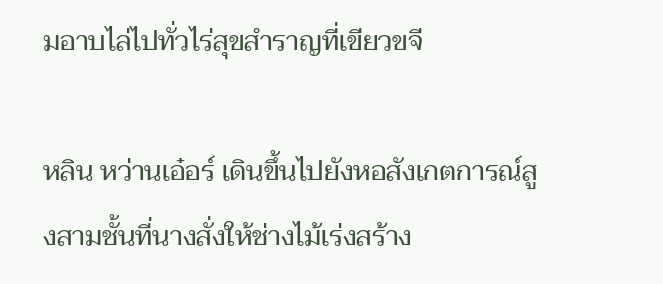มอาบไล่ไปทั่วไร่สุขสำราญที่เขียวขจี

หลิน หว่านเอ๋อร์ เดินขึ้นไปยังหอสังเกตการณ์สูงสามชั้นที่นางสั่งให้ช่างไม้เร่งสร้าง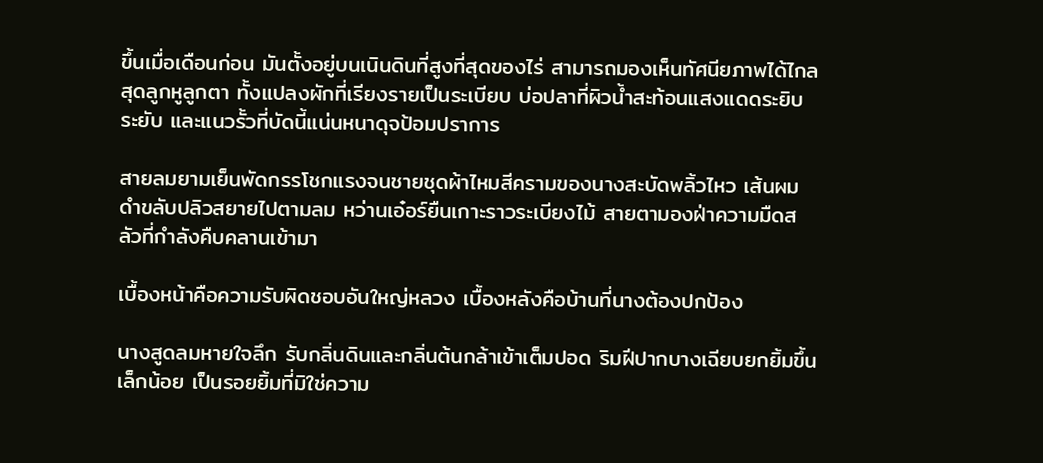ขึ้นเมื่อเดือนก่อน มันตั้งอยู่บนเนินดินที่สูงที่สุดของไร่ สามารถมองเห็นทัศนียภาพได้ไกลสุดลูกหูลูกตา ทั้งแปลงผักที่เรียงรายเป็นระเบียบ บ่อปลาที่ผิวน้ำสะท้อนแสงแดดระยิบระยับ และแนวรั้วที่บัดนี้แน่นหนาดุจป้อมปราการ

สายลมยามเย็นพัดกรรโชกแรงจนชายชุดผ้าไหมสีครามของนางสะบัดพลิ้วไหว เส้นผมดำขลับปลิวสยายไปตามลม หว่านเอ๋อร์ยืนเกาะราวระเบียงไม้ สายตามองฝ่าความมืดสลัวที่กำลังคืบคลานเข้ามา

เบื้องหน้าคือความรับผิดชอบอันใหญ่หลวง เบื้องหลังคือบ้านที่นางต้องปกป้อง

นางสูดลมหายใจลึก รับกลิ่นดินและกลิ่นต้นกล้าเข้าเต็มปอด ริมฝีปากบางเฉียบยกยิ้มขึ้นเล็กน้อย เป็นรอยยิ้มที่มิใช่ความ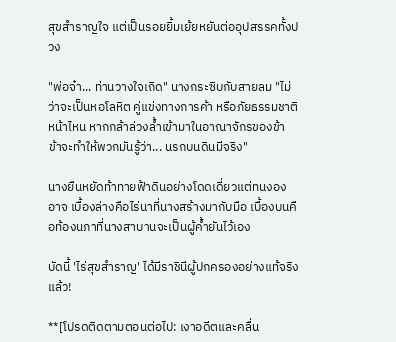สุขสำราญใจ แต่เป็นรอยยิ้มเย้ยหยันต่ออุปสรรคทั้งปวง

"พ่อจ๋า... ท่านวางใจเถิด" นางกระซิบกับสายลม "ไม่ว่าจะเป็นหอโลหิต คู่แข่งทางการค้า หรือภัยธรรมชาติหน้าไหน หากกล้าล่วงล้ำเข้ามาในอาณาจักรของข้า ข้าจะทำให้พวกมันรู้ว่า... นรกบนดินมีจริง"

นางยืนหยัดท้าทายฟ้าดินอย่างโดดเดี่ยวแต่ทนงองอาจ เบื้องล่างคือไร่นาที่นางสร้างมากับมือ เบื้องบนคือท้องนภาที่นางสาบานจะเป็นผู้ค้ำยันไว้เอง

บัดนี้ 'ไร่สุขสำราญ' ได้มีราชินีผู้ปกครองอย่างแท้จริงแล้ว!

**[โปรดติดตามตอนต่อไป: เงาอดีตและคลื่น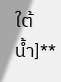ใต้น้ำ]**